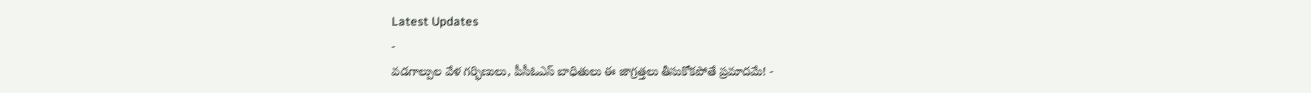Latest Updates
-
వడగాల్పుల వేళ గర్భిణులు, పీసీఓఎస్ బాధితులు ఈ జాగ్రత్తలు తీసుకోకపోతే ప్రమాదమే! -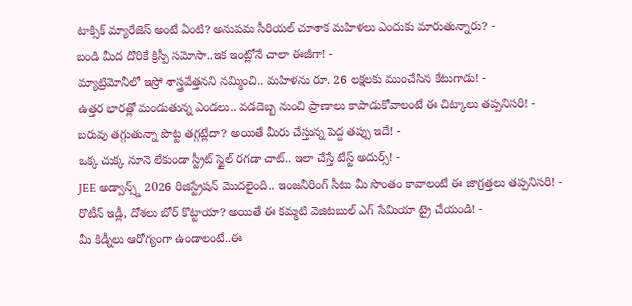టాక్సిక్ మ్యారేజెస్ అంటే ఏంటి? అనుపమ సీరియల్ చూశాక మహిళలు ఎందుకు మారుతున్నారు? -
బండి మీద దొరికే క్రిస్పీ సమోసా..ఇక ఇంట్లోనే చాలా ఈజీగా! -
మ్యాట్రిమోనీలో ఇస్రో శాస్త్రవేత్తనని నమ్మించి.. మహిళను రూ. 26 లక్షలకు ముంచేసిన కేటుగాడు! -
ఉత్తర భారత్లో మండుతున్న ఎండలు.. వడదెబ్బ నుంచి ప్రాణాలు కాపాడుకోవాలంటే ఈ చిట్కాలు తప్పనిసరి! -
బరువు తగ్గుతున్నా పొట్ట తగ్గట్లేదా? అయితే మీరు చేస్తున్న పెద్ద తప్పు ఇదే! -
ఒక్క చుక్క నూనె లేకుండా స్ట్రీట్ స్టైల్ రగడా చాట్.. ఇలా చేస్తే టేస్ట్ అదుర్స్! -
JEE అడ్వాన్స్డ్ 2026 రిజిస్ట్రేషన్ మొదలైంది.. ఇంజనీరింగ్ సీటు మీ సొంతం కావాలంటే ఈ జాగ్రత్తలు తప్పనిసరి! -
రొటీన్ ఇడ్లీ, దోశలు బోర్ కొట్టాయా? అయితే ఈ కమ్మటి వెజిటబుల్ ఎగ్ సేమియా ట్రై చేయండి! -
మీ కిడ్నీలు ఆరోగ్యంగా ఉండాలంటే..ఈ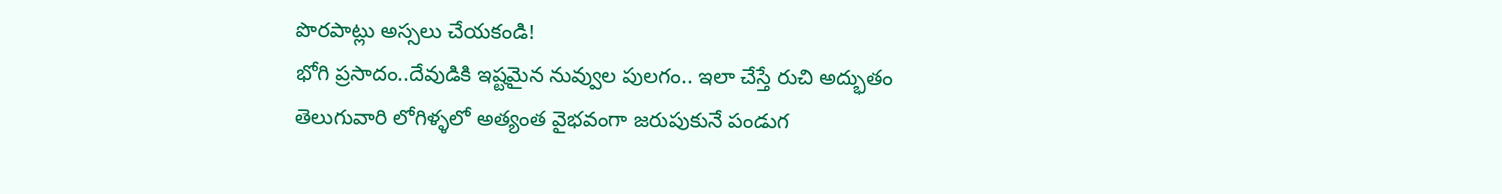పొరపాట్లు అస్సలు చేయకండి!
భోగి ప్రసాదం..దేవుడికి ఇష్టమైన నువ్వుల పులగం.. ఇలా చేస్తే రుచి అద్భుతం
తెలుగువారి లోగిళ్ళలో అత్యంత వైభవంగా జరుపుకునే పండుగ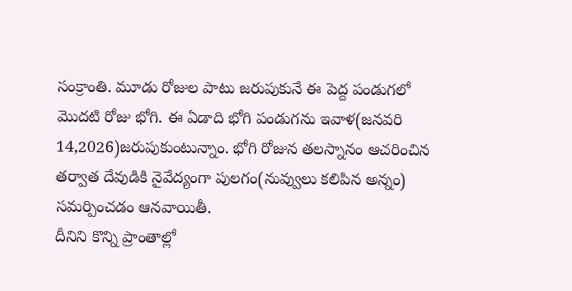సంక్రాంతి. మూడు రోజుల పాటు జరుపుకునే ఈ పెద్ద పండుగలో మొదటి రోజు భోగి. ఈ ఏడాది భోగి పండుగను ఇవాళ(జనవరి 14,2026)జరుపుకుంటున్నాం. భోగి రోజున తలస్నానం ఆచరించిన తర్వాత దేవుడికి నైవేద్యంగా పులగం(నువ్వులు కలిపిన అన్నం) సమర్పించడం ఆనవాయితీ.
దీనిని కొన్ని ప్రాంతాల్లో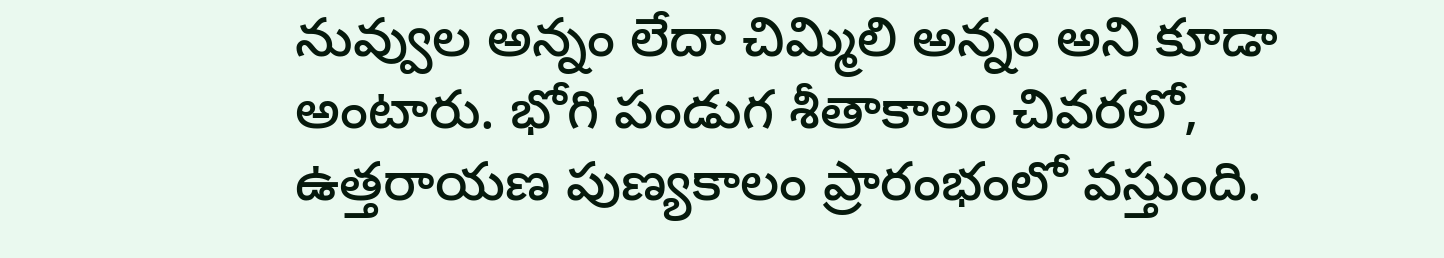నువ్వుల అన్నం లేదా చిమ్మిలి అన్నం అని కూడా అంటారు. భోగి పండుగ శీతాకాలం చివరలో, ఉత్తరాయణ పుణ్యకాలం ప్రారంభంలో వస్తుంది.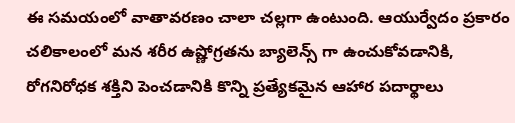ఈ సమయంలో వాతావరణం చాలా చల్లగా ఉంటుంది. ఆయుర్వేదం ప్రకారం చలికాలంలో మన శరీర ఉష్ణోగ్రతను బ్యాలెన్స్ గా ఉంచుకోవడానికి, రోగనిరోధక శక్తిని పెంచడానికి కొన్ని ప్రత్యేకమైన ఆహార పదార్థాలు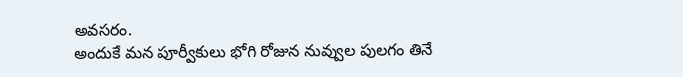అవసరం.
అందుకే మన పూర్వీకులు భోగి రోజున నువ్వుల పులగం తినే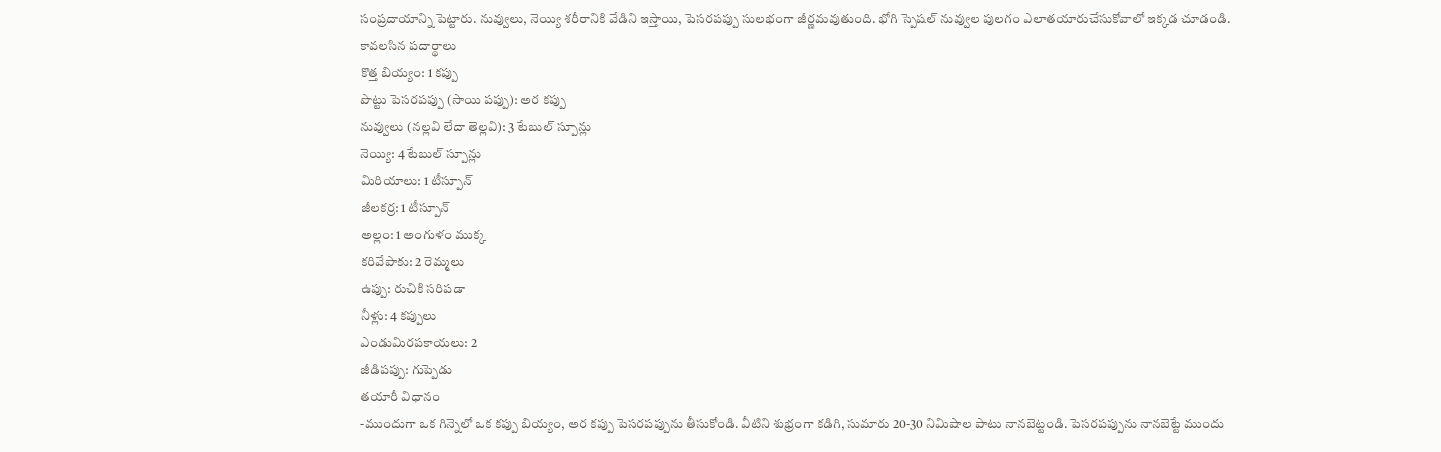సంప్రదాయాన్ని పెట్టారు. నువ్వులు, నెయ్యి శరీరానికి వేడిని ఇస్తాయి, పెసరపప్పు సులభంగా జీర్ణమవుతుంది. భోగి స్పెషల్ నువ్వుల పులగం ఎలాతయారుచేసుకోవాలో ఇక్కడ చూడండి.
కావలసిన పదార్థాలు
కొత్త బియ్యం: 1 కప్పు
పొట్టు పెసరపప్పు (సాయి పప్పు): అర కప్పు
నువ్వులు (నల్లవి లేదా తెల్లవి): 3 టేబుల్ స్పూన్లు
నెయ్యి: 4 టేబుల్ స్పూన్లు
మిరియాలు: 1 టీస్పూన్
జీలకర్ర: 1 టీస్పూన్
అల్లం: 1 అంగుళం ముక్క
కరివేపాకు: 2 రెమ్మలు
ఉప్పు: రుచికి సరిపడా
నీళ్లు: 4 కప్పులు
ఎండుమిరపకాయలు: 2
జీడిపప్పు: గుప్పెడు
తయారీ విధానం
-ముందుగా ఒక గిన్నెలో ఒక కప్పు బియ్యం, అర కప్పు పెసరపప్పును తీసుకోండి. వీటిని శుభ్రంగా కడిగి, సుమారు 20-30 నిమిషాల పాటు నానబెట్టండి. పెసరపప్పును నానబెట్టే ముందు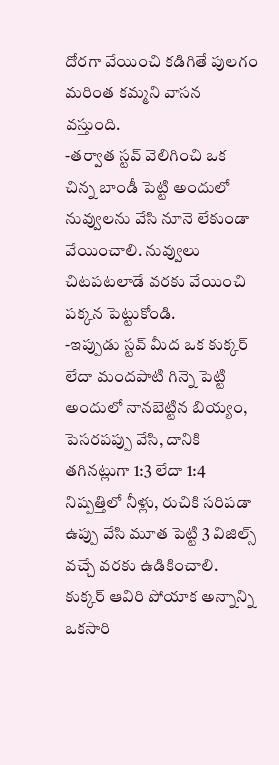దోరగా వేయించి కడిగితే పులగం మరింత కమ్మని వాసన వస్తుంది.
-తర్వాత స్టవ్ వెలిగించి ఒక చిన్న బాండీ పెట్టి అందులో నువ్వులను వేసి నూనె లేకుండా వేయించాలి. నువ్వులు చిటపటలాడే వరకు వేయించి పక్కన పెట్టుకోండి.
-ఇప్పుడు స్టవ్ మీద ఒక కుక్కర్ లేదా మందపాటి గిన్నె పెట్టి అందులో నానబెట్టిన బియ్యం, పెసరపప్పు వేసి, దానికి తగినట్లుగా 1:3 లేదా 1:4 నిష్పత్తిలో నీళ్లు, రుచికి సరిపడా ఉప్పు వేసి మూత పెట్టి 3 విజిల్స్ వచ్చే వరకు ఉడికించాలి. కుక్కర్ ఆవిరి పోయాక అన్నాన్ని ఒకసారి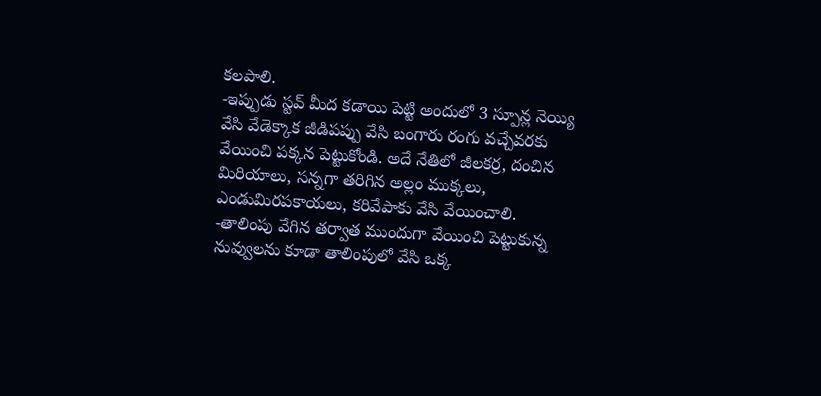కలపాలి.
-ఇప్పుడు స్టవ్ మీద కడాయి పెట్టి అందులో 3 స్పూన్ల నెయ్యి వేసి వేడెక్కాక జీడిపప్పు వేసి బంగారు రంగు వచ్చేవరకు వేయించి పక్కన పెట్టుకోండి. అదే నేతిలో జీలకర్ర, దంచిన మిరియాలు, సన్నగా తరిగిన అల్లం ముక్కలు, ఎండుమిరపకాయలు, కరివేపాకు వేసి వేయించాలి.
-తాలింపు వేగిన తర్వాత ముందుగా వేయించి పెట్టుకున్న నువ్వులను కూడా తాలింపులో వేసి ఒక్క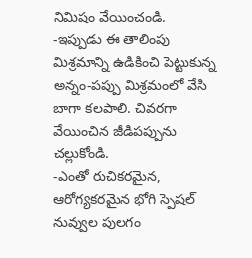నిమిషం వేయించండి.
-ఇప్పుడు ఈ తాలింపు మిశ్రమాన్ని ఉడికించి పెట్టుకున్న అన్నం-పప్పు మిశ్రమంలో వేసి బాగా కలపాలి. చివరగా వేయించిన జీడిపప్పును చల్లుకోండి.
-ఎంతో రుచికరమైన, ఆరోగ్యకరమైన భోగి స్పెషల్ నువ్వుల పులగం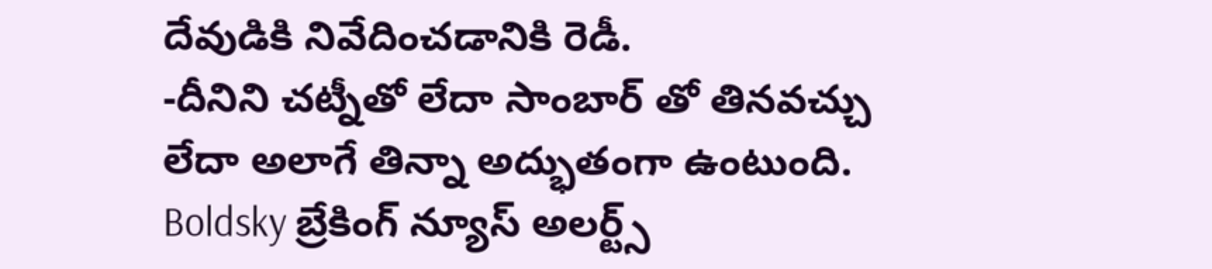దేవుడికి నివేదించడానికి రెడీ.
-దీనిని చట్నీతో లేదా సాంబార్ తో తినవచ్చు లేదా అలాగే తిన్నా అద్భుతంగా ఉంటుంది.
Boldsky బ్రేకింగ్ న్యూస్ అలర్ట్స్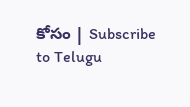కోసం | Subscribe to Telugu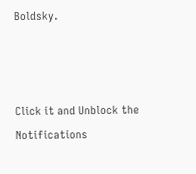Boldsky.



Click it and Unblock the Notifications